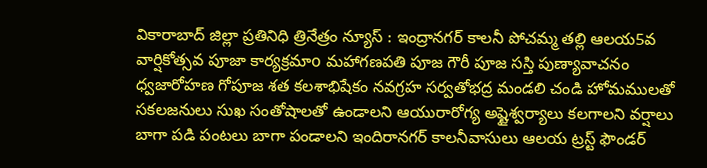వికారాబాద్ జిల్లా ప్రతినిధి త్రినేత్రం న్యూస్ : ఇంద్రానగర్ కాలనీ పోచమ్మ తల్లి ఆలయ5వ వార్షికోత్సవ పూజా కార్యక్రమాo మహాగణపతి పూజ గౌరీ పూజ సస్తి పుణ్యావాచనం ధ్వజారోహణ గోపూజ శత కలశాభిషేకం నవగ్రహ సర్వతోభద్ర మండలి చండి హోమములతో సకలజనులు సుఖ సంతోషాలతో ఉండాలని ఆయురారోగ్య అష్టైశ్వర్యాలు కలగాలని వర్షాలు బాగా పడి పంటలు బాగా పండాలని ఇందిరానగర్ కాలనీవాసులు ఆలయ ట్రస్ట్ ఫౌండర్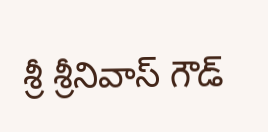శ్రీ శ్రీనివాస్ గౌడ్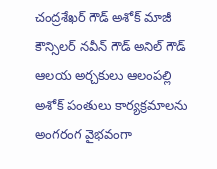చంద్రశేఖర్ గౌడ్ అశోక్ మాజీ కౌన్సిలర్ నవీన్ గౌడ్ అనిల్ గౌడ్ ఆలయ అర్చకులు ఆలంపల్లి అశోక్ పంతులు కార్యక్రమాలను అంగరంగ వైభవంగా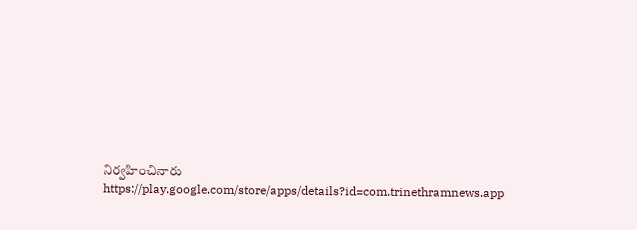నిర్వహించినారు
https://play.google.com/store/apps/details?id=com.trinethramnews.app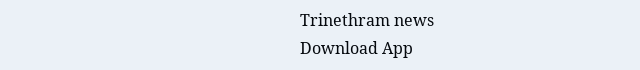Trinethram news
Download App